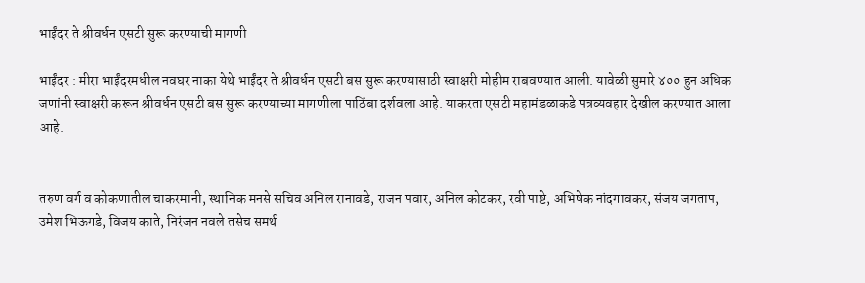भाईंदर ते श्रीवर्धन एसटी सुरू करण्याची मागणी

भाईंदर : मीरा भाईंदरमधील नवघर नाका येथे भाईंदर ते श्रीवर्धन एसटी बस सुरू करण्यासाठी स्वाक्षरी मोहीम राबवण्यात आली. यावेळी सुमारे ४०० हुन अधिक जणांनी स्वाक्षरी करून श्रीवर्धन एसटी बस सुरू करण्याच्या मागणीला पाठिंबा दर्शवला आहे. याकरता एसटी महामंडळाकडे पत्रव्यवहार देखील करण्यात आला आहे.


तरुण वर्ग व कोकणातील चाकरमानी, स्थानिक मनसे सचिव अनिल रानावडे, राजन पवार, अनिल कोटकर, रवी पाष्टे, अभिषेक नांदगावकर, संजय जगताप, उमेश भिऊगडे, विजय काते, निरंजन नवले तसेच समर्थ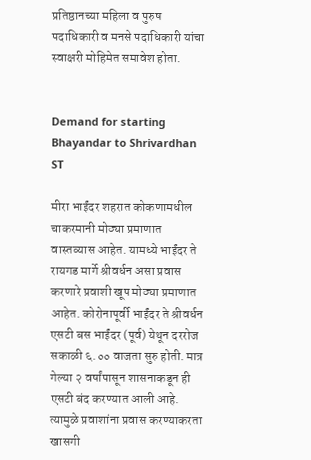प्रतिष्ठानच्या महिला व पुरुष पदाधिकारी व मनसे पदाधिकारी यांचा स्वाक्षरी मोहिमेत समावेश होता.


Demand for starting Bhayandar to Shrivardhan ST

मीरा भाईंदर शहरात कोकणामधील चाकरमानी मोठ्या प्रमाणात वास्तव्यास आहेत. यामध्ये भाईंदर ते रायगड मार्गे श्रीवर्धन असा प्रवास करणारे प्रवाशी खूप मोठ्या प्रमाणात आहेत. कोरोनापूर्वी भाईंदर ते श्रीवर्धन एसटी बस भाईंदर (पूर्व) येथून दररोज सकाळी ६.०० वाजता सुरु होती. मात्र गेल्या २ वर्षांपासून शासनाकडून ही एसटी बंद करण्यात आली आहे. त्यामुळे प्रवाशांना प्रवास करण्याकरता खासगी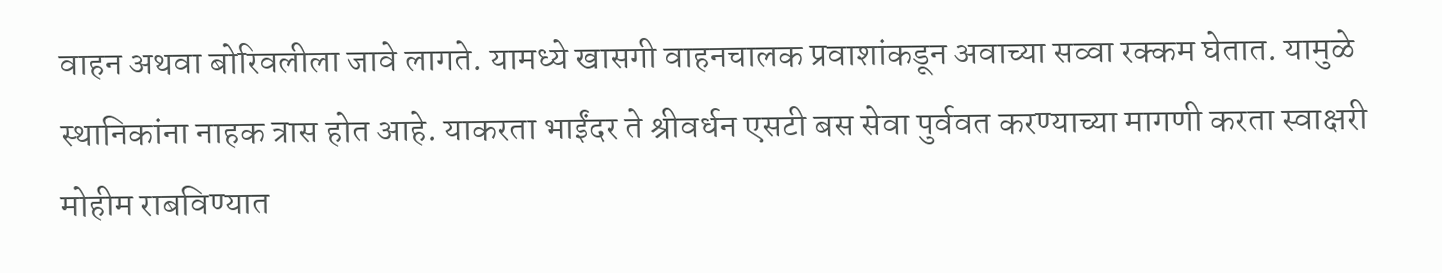वाहन अथवा बोरिवलीला जावे लागते. यामध्ये खासगी वाहनचालक प्रवाशांकडून अवाच्या सव्वा रक्कम घेतात. यामुळे स्थानिकांना नाहक त्रास होत आहे. याकरता भाईंदर ते श्रीवर्धन एसटी बस सेवा पुर्ववत करण्याच्या मागणी करता स्वाक्षरी मोहीम राबविण्यात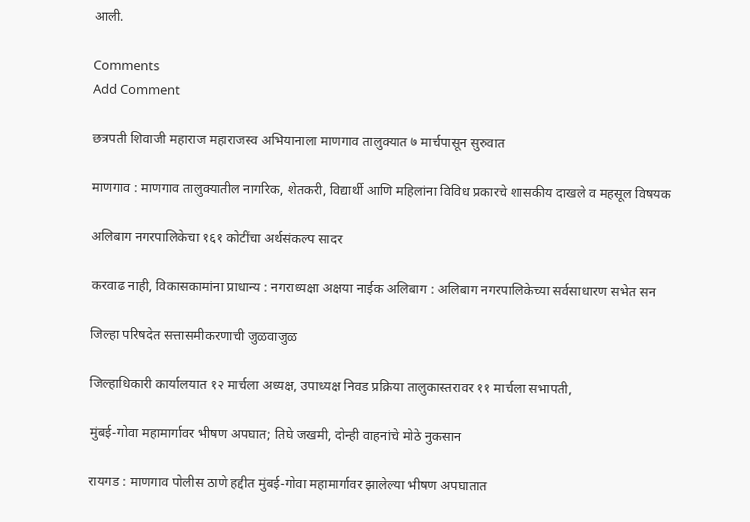आली.

Comments
Add Comment

छत्रपती शिवाजी महाराज महाराजस्व अभियानाला माणगाव तालुक्यात ७ मार्चपासून सुरुवात

माणगाव : माणगाव तालुक्यातील नागरिक, शेतकरी, विद्यार्थी आणि महिलांना विविध प्रकारचे शासकीय दाखले व महसूल विषयक

अलिबाग नगरपालिकेचा १६१ कोटींचा अर्थसंकल्प सादर

करवाढ नाही, विकासकामांना प्राधान्य : नगराध्यक्षा अक्षया नाईक अलिबाग : अलिबाग नगरपालिकेच्या सर्वसाधारण सभेत सन

जिल्हा परिषदेत सत्तासमीकरणाची जुळवाजुळ

जिल्हाधिकारी कार्यालयात १२ मार्चला अध्यक्ष, उपाध्यक्ष निवड प्रक्रिया तालुकास्तरावर ११ मार्चला सभापती,

मुंबई-गोवा महामार्गावर भीषण अपघात; तिघे जखमी, दोन्ही वाहनांचे मोठे नुकसान

रायगड : माणगाव पोलीस ठाणे हद्दीत मुंबई-गोवा महामार्गावर झालेल्या भीषण अपघातात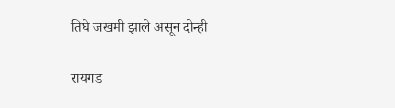तिघे जखमी झाले असून दोन्ही

रायगड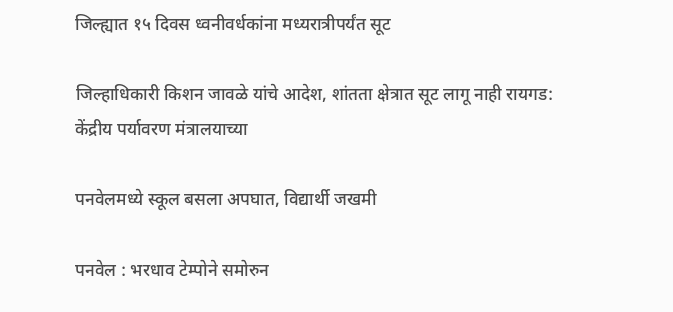जिल्ह्यात १५ दिवस ध्वनीवर्धकांना मध्यरात्रीपर्यंत सूट

जिल्हाधिकारी किशन जावळे यांचे आदेश, शांतता क्षेत्रात सूट लागू नाही रायगड: केंद्रीय पर्यावरण मंत्रालयाच्या

पनवेलमध्ये स्कूल बसला अपघात, विद्यार्थी जखमी

पनवेल : भरधाव टेम्पोने समोरुन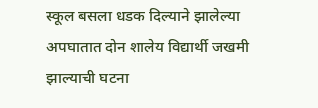स्कूल बसला धडक दिल्याने झालेल्या अपघातात दोन शालेय विद्यार्थी जखमी झाल्याची घटना